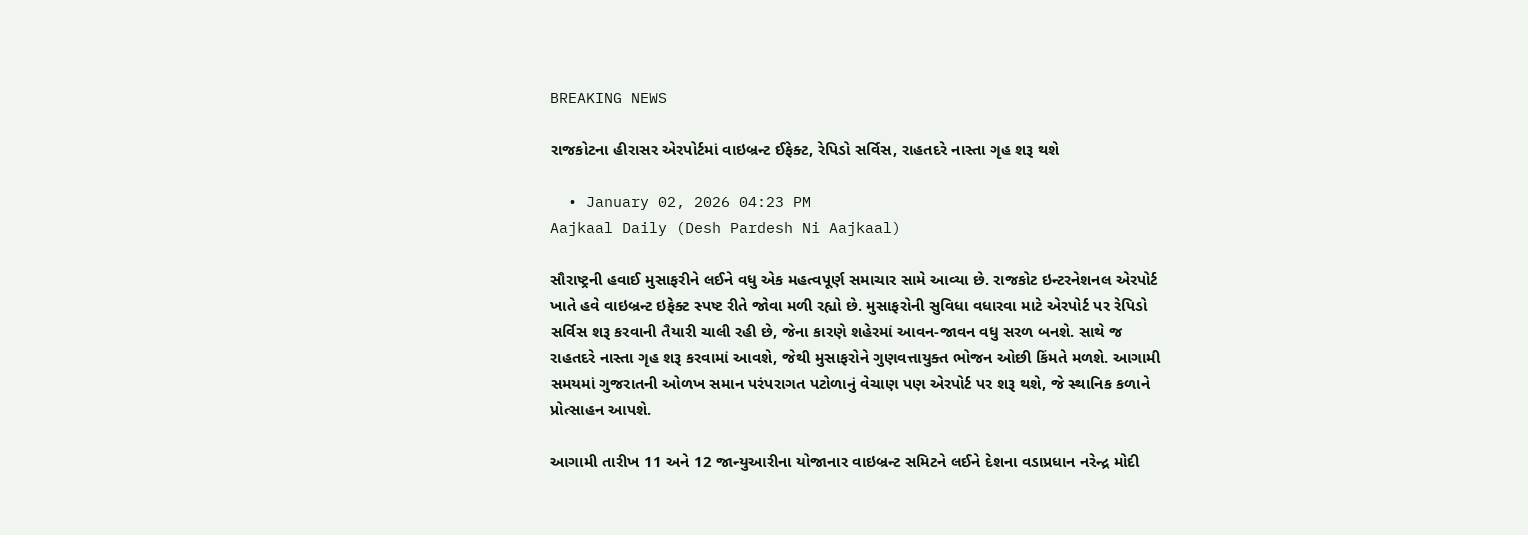BREAKING NEWS

રાજકોટના હીરાસર એરપોર્ટમાં વાઇબ્રન્ટ ઈફેક્ટ, રેપિડો સર્વિસ, રાહતદરે નાસ્તા ગૃહ શરૂ થશે

  • January 02, 2026 04:23 PM
Aajkaal Daily (Desh Pardesh Ni Aajkaal)

સૌરાષ્ટ્રની હવાઈ મુસાફરીને લઈને વધુ એક મહત્વપૂર્ણ સમાચાર સામે આવ્યા છે. રાજકોટ ઇન્ટરનેશનલ એરપોર્ટ ખાતે હવે વાઇબ્રન્ટ ઇફેક્ટ સ્પષ્ટ રીતે જોવા મળી રહ્યો છે. મુસાફરોની સુવિધા વધારવા માટે એરપોર્ટ પર રેપિડો સર્વિસ શરૂ કરવાની તૈયારી ચાલી રહી છે, જેના કારણે શહેરમાં આવન-જાવન વધુ સરળ બનશે. સાથે જ રાહતદરે નાસ્તા ગૃહ શરૂ કરવામાં આવશે, જેથી મુસાફરોને ગુણવત્તાયુક્ત ભોજન ઓછી કિંમતે મળશે. આગામી સમયમાં ગુજરાતની ઓળખ સમાન પરંપરાગત પટોળાનું વેચાણ પણ એરપોર્ટ પર શરૂ થશે, જે સ્થાનિક કળાને પ્રોત્સાહન આપશે.

આગામી તારીખ 11 અને 12 જાન્યુઆરીના યોજાનાર વાઇબ્રન્ટ સમિટને લઈને દેશના વડાપ્રધાન નરેન્દ્ર મોદી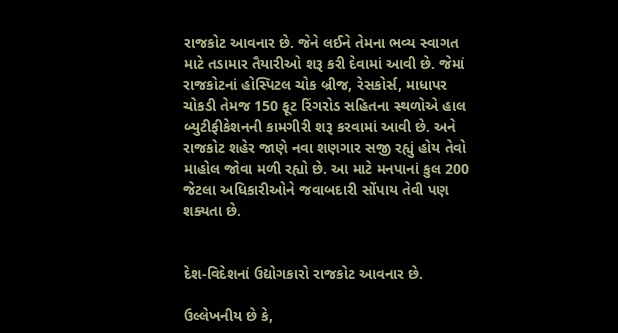રાજકોટ આવનાર છે. જેને લઈને તેમના ભવ્ય સ્વાગત માટે તડામાર તૈયારીઓ શરૂ કરી દેવામાં આવી છે. જેમાં રાજકોટનાં હોસ્પિટલ ચોક બ્રીજ, રેસકોર્સ, માધાપર ચોકડી તેમજ 150 ફૂટ રિંગરોડ સહિતના સ્થળોએ હાલ બ્યુટીફીકેશનની કામગીરી શરૂ કરવામાં આવી છે. અને રાજકોટ શહેર જાણે નવા શણગાર સજી રહ્યું હોય તેવો માહોલ જોવા મળી રહ્યો છે. આ માટે મનપાનાં કુલ 200 જેટલા અધિકારીઓને જવાબદારી સોંપાય તેવી પણ શક્યતા છે.


દેશ-વિદેશનાં ઉદ્યોગકારો રાજકોટ આવનાર છે.

ઉલ્લેખનીય છે કે,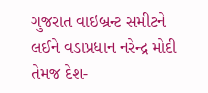ગુજરાત વાઇબ્રન્ટ સમીટને લઈને વડાપ્રધાન નરેન્દ્ર મોદી તેમજ દેશ-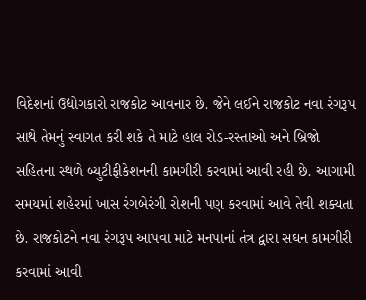વિદેશનાં ઉદ્યોગકારો રાજકોટ આવનાર છે. જેને લઈને રાજકોટ નવા રંગરૂપ સાથે તેમનું સ્વાગત કરી શકે તે માટે હાલ રોડ-રસ્તાઓ અને બ્રિજો સહિતના સ્થળે બ્યુટીફીકેશનની કામગીરી કરવામાં આવી રહી છે. આગામી સમયમાં શહેરમાં ખાસ રંગબેરંગી રોશની પણ કરવામાં આવે તેવી શક્યતા છે. રાજકોટને નવા રંગરૂપ આપવા માટે મનપાનાં તંત્ર દ્વારા સઘન કામગીરી કરવામાં આવી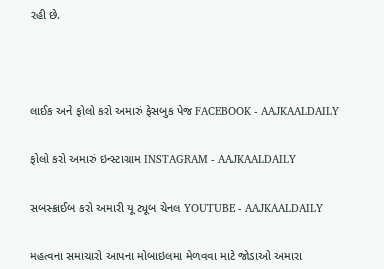રહી છે.





લાઈક અને ફોલો કરો અમારું ફેસબુક પેજ FACEBOOK - AAJKAALDAILY


ફોલો કરો અમારું ઇન્સ્ટાગ્રામ INSTAGRAM - AAJKAALDAILY


સબસ્ક્રાઈબ કરો અમારી યૂ ટ્યૂબ ચેનલ YOUTUBE - AAJKAALDAILY


મહત્વના સમાચારો આપના મોબાઇલમા મેળવવા માટે જોડાઓ અમારા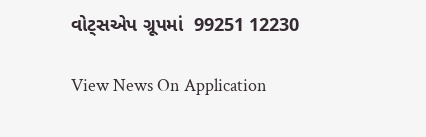વોટ્સએપ ગ્રૂપમાં  99251 12230

View News On Application